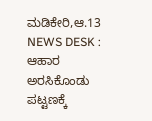ಮಡಿಕೇರಿ,ಆ.13 NEWS DESK : ಆಹಾರ ಅರಸಿಕೊಂಡು ಪಟ್ಟಣಕ್ಕೆ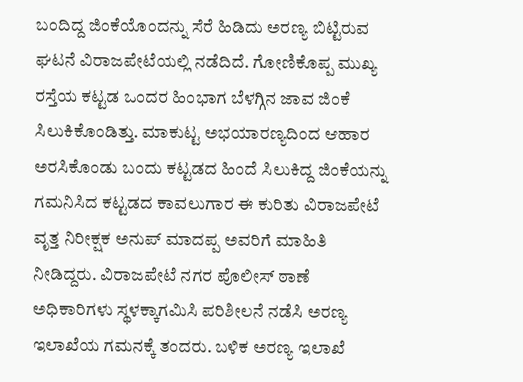ಬಂದಿದ್ದ ಜಿಂಕೆಯೊಂದನ್ನು ಸೆರೆ ಹಿಡಿದು ಅರಣ್ಯ ಬಿಟ್ಟಿರುವ ಘಟನೆ ವಿರಾಜಪೇಟೆಯಲ್ಲಿ ನಡೆದಿದೆ. ಗೋಣಿಕೊಪ್ಪ ಮುಖ್ಯ ರಸ್ತೆಯ ಕಟ್ಟಡ ಒಂದರ ಹಿಂಭಾಗ ಬೆಳಗ್ಗಿನ ಜಾವ ಜಿಂಕೆ ಸಿಲುಕಿಕೊಂಡಿತ್ತು. ಮಾಕುಟ್ಟ ಅಭಯಾರಣ್ಯದಿಂದ ಆಹಾರ ಅರಸಿಕೊಂಡು ಬಂದು ಕಟ್ಟಡದ ಹಿಂದೆ ಸಿಲುಕಿದ್ದ ಜಿಂಕೆಯನ್ನು ಗಮನಿಸಿದ ಕಟ್ಟಡದ ಕಾವಲುಗಾರ ಈ ಕುರಿತು ವಿರಾಜಪೇಟೆ ವೃತ್ತ ನಿರೀಕ್ಷಕ ಅನುಪ್ ಮಾದಪ್ಪ ಅವರಿಗೆ ಮಾಹಿತಿ ನೀಡಿದ್ದರು. ವಿರಾಜಪೇಟೆ ನಗರ ಪೊಲೀಸ್ ಠಾಣೆ ಅಧಿಕಾರಿಗಳು ಸ್ಥಳಕ್ಕಾಗಮಿಸಿ ಪರಿಶೀಲನೆ ನಡೆಸಿ ಅರಣ್ಯ ಇಲಾಖೆಯ ಗಮನಕ್ಕೆ ತಂದರು. ಬಳಿಕ ಅರಣ್ಯ ಇಲಾಖೆ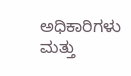ಅಧಿಕಾರಿಗಳು ಮತ್ತು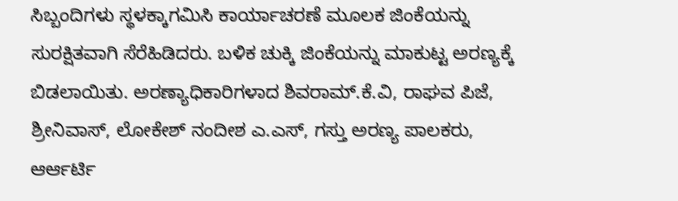ಸಿಬ್ಬಂದಿಗಳು ಸ್ಥಳಕ್ಕಾಗಮಿಸಿ ಕಾರ್ಯಾಚರಣೆ ಮೂಲಕ ಜಿಂಕೆಯನ್ನು ಸುರಕ್ಷಿತವಾಗಿ ಸೆರೆಹಿಡಿದರು. ಬಳಿಕ ಚುಕ್ಕಿ ಜಿಂಕೆಯನ್ನು ಮಾಕುಟ್ಟ ಅರಣ್ಯಕ್ಕೆ ಬಿಡಲಾಯಿತು. ಅರಣ್ಯಾಧಿಕಾರಿಗಳಾದ ಶಿವರಾಮ್.ಕೆ.ವಿ, ರಾಘವ ಪಿಜೆ, ಶ್ರೀನಿವಾಸ್, ಲೋಕೇಶ್ ನಂದೀಶ ಎ.ಎಸ್, ಗಸ್ತು ಅರಣ್ಯ ಪಾಲಕರು, ಆರ್ಆರ್ಟಿ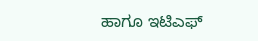ಹಾಗೂ ಇಟಿಎಫ್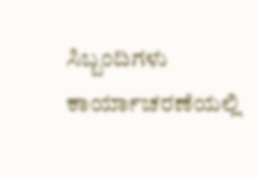ಸಿಬ್ಬಂದಿಗಳು ಕಾರ್ಯಾಚರಣೆಯಲ್ಲಿ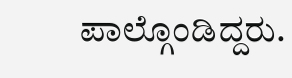ಪಾಲ್ಗೊಂಡಿದ್ದರು.